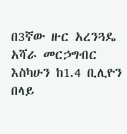በ3ኛው ዙር አረንጓዴ አሻራ መርኃግብር እስካሁን ከ1.4 ቢሊዮን በላይ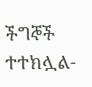ችግኞች ተተክሏል-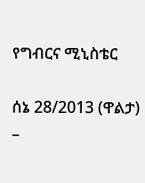የግብርና ሚኒስቴር

ሰኔ 28/2013 (ዋልታ) –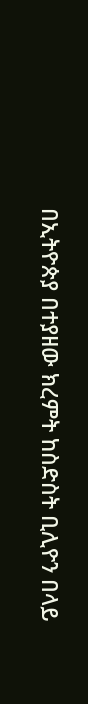በኢትዮጵያ በተያዘው ክረምት ከስድስት ቢሊዮን በላይ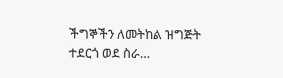ችግኞችን ለመትከል ዝግጅት ተደርጎ ወደ ስራ…